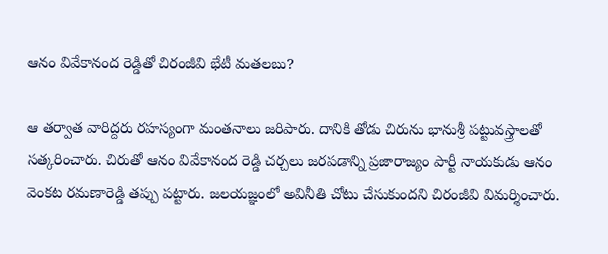ఆనం వివేకానంద రెడ్డితో చిరంజీవి భేటీ మతలబు?

ఆ తర్వాత వారిద్దరు రహస్యంగా మంతనాలు జరిపారు. దానికి తోడు చిరును భానుశ్రీ పట్టువస్త్రాలతో సత్కరించారు. చిరుతో ఆనం వివేకానంద రెడ్డి చర్చలు జరపడాన్ని ప్రజారాజ్యం పార్టీ నాయకుడు ఆనం వెంకట రమణారెడ్డి తప్పు పట్టారు. జలయజ్ఞంలో అవినీతి చోటు చేసుకుందని చిరంజీవి విమర్శించారు.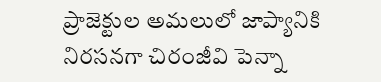ప్రాజెక్టుల అమలులో జాప్యానికి నిరసనగా చిరంజీవి పెన్నా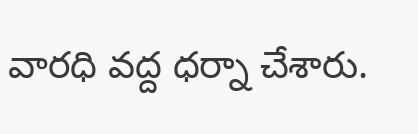వారధి వద్ద ధర్నా చేశారు.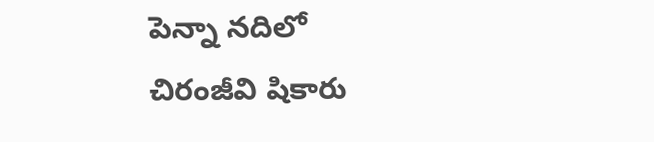పెన్నా నదిలో చిరంజీవి షికారు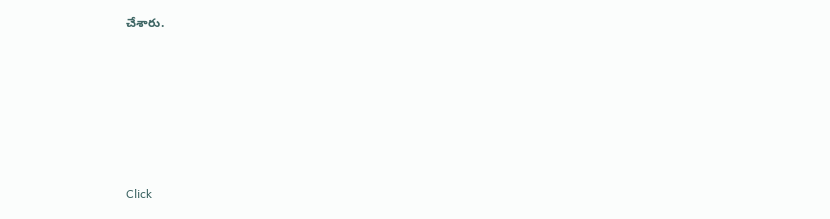చేశారు.












Click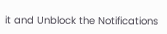it and Unblock the Notifications